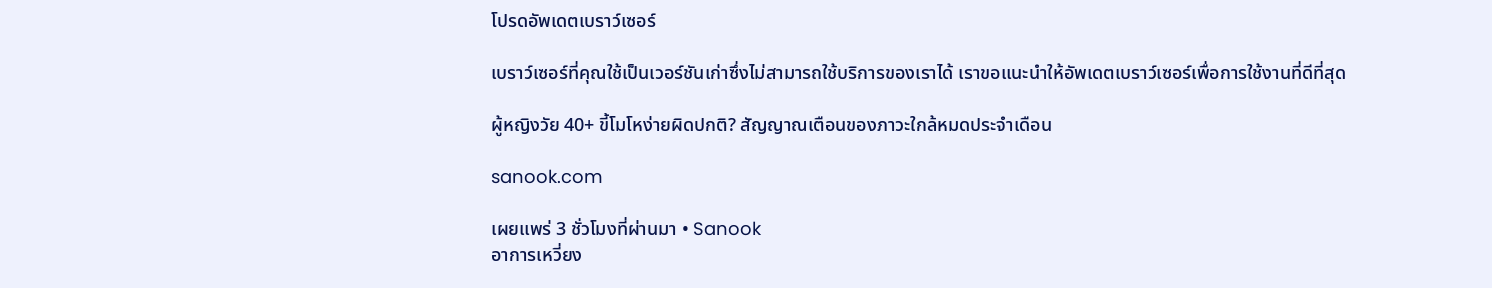โปรดอัพเดตเบราว์เซอร์

เบราว์เซอร์ที่คุณใช้เป็นเวอร์ชันเก่าซึ่งไม่สามารถใช้บริการของเราได้ เราขอแนะนำให้อัพเดตเบราว์เซอร์เพื่อการใช้งานที่ดีที่สุด

ผู้หญิงวัย 40+ ขี้โมโหง่ายผิดปกติ? สัญญาณเตือนของภาวะใกล้หมดประจำเดือน

sanook.com

เผยแพร่ 3 ชั่วโมงที่ผ่านมา • Sanook
อาการเหวี่ยง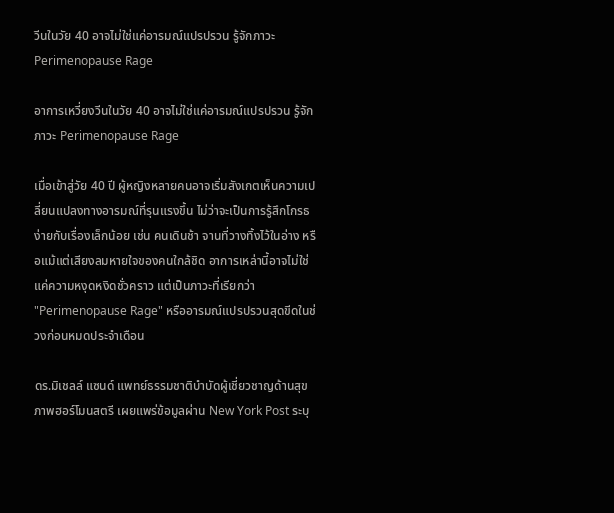วีนในวัย 40 อาจไม่ใช่แค่อารมณ์แปรปรวน รู้จักภาวะ Perimenopause Rage

อาการเหวี่ยงวีนในวัย 40 อาจไม่ใช่แค่อารมณ์แปรปรวน รู้จักภาวะ Perimenopause Rage

เมื่อเข้าสู่วัย 40 ปี ผู้หญิงหลายคนอาจเริ่มสังเกตเห็นความเปลี่ยนแปลงทางอารมณ์ที่รุนแรงขึ้น ไม่ว่าจะเป็นการรู้สึกโกรธง่ายกับเรื่องเล็กน้อย เช่น คนเดินช้า จานที่วางทิ้งไว้ในอ่าง หรือแม้แต่เสียงลมหายใจของคนใกล้ชิด อาการเหล่านี้อาจไม่ใช่แค่ความหงุดหงิดชั่วคราว แต่เป็นภาวะที่เรียกว่า "Perimenopause Rage" หรืออารมณ์แปรปรวนสุดขีดในช่วงก่อนหมดประจำเดือน

ดร.มิเชลล์ แซนด์ แพทย์ธรรมชาติบำบัดผู้เชี่ยวชาญด้านสุขภาพฮอร์โมนสตรี เผยแพร่ข้อมูลผ่าน New York Post ระบุ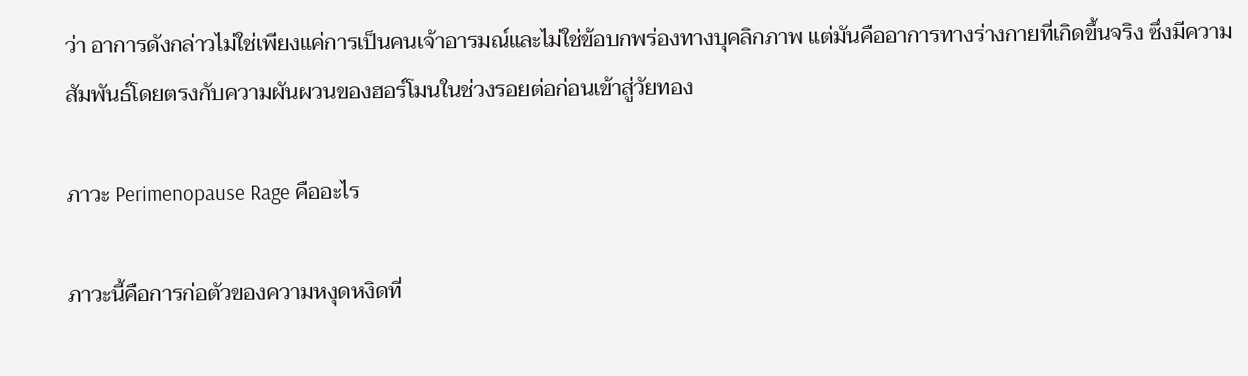ว่า อาการดังกล่าวไม่ใช่เพียงแค่การเป็นคนเจ้าอารมณ์และไม่ใช่ข้อบกพร่องทางบุคลิกภาพ แต่มันคืออาการทางร่างกายที่เกิดขึ้นจริง ซึ่งมีความสัมพันธ์โดยตรงกับความผันผวนของฮอร์โมนในช่วงรอยต่อก่อนเข้าสู่วัยทอง

ภาวะ Perimenopause Rage คืออะไร

ภาวะนี้คือการก่อตัวของความหงุดหงิดที่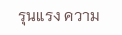รุนแรง ความ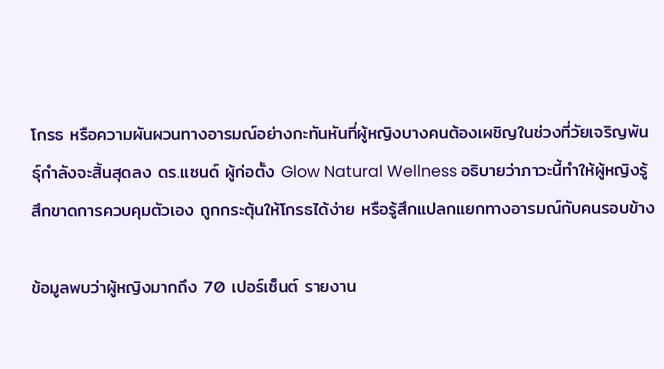โกรธ หรือความผันผวนทางอารมณ์อย่างกะทันหันที่ผู้หญิงบางคนต้องเผชิญในช่วงที่วัยเจริญพันธุ์กำลังจะสิ้นสุดลง ดร.แซนด์ ผู้ก่อตั้ง Glow Natural Wellness อธิบายว่าภาวะนี้ทำให้ผู้หญิงรู้สึกขาดการควบคุมตัวเอง ถูกกระตุ้นให้โกรธได้ง่าย หรือรู้สึกแปลกแยกทางอารมณ์กับคนรอบข้าง

ข้อมูลพบว่าผู้หญิงมากถึง 70 เปอร์เซ็นต์ รายงาน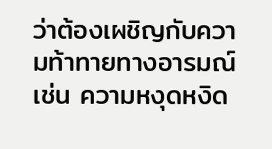ว่าต้องเผชิญกับความท้าทายทางอารมณ์ เช่น ความหงุดหงิด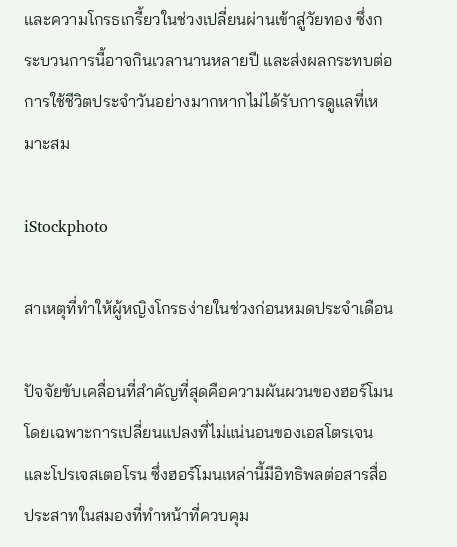และความโกรธเกรี้ยวในช่วงเปลี่ยนผ่านเข้าสู่วัยทอง ซึ่งกระบวนการนี้อาจกินเวลานานหลายปี และส่งผลกระทบต่อการใช้ชีวิตประจำวันอย่างมากหากไม่ได้รับการดูแลที่เหมาะสม

iStockphoto

สาเหตุที่ทำให้ผู้หญิงโกรธง่ายในช่วงก่อนหมดประจำเดือน

ปัจจัยขับเคลื่อนที่สำคัญที่สุดคือความผันผวนของฮอร์โมน โดยเฉพาะการเปลี่ยนแปลงที่ไม่แน่นอนของเอสโตรเจนและโปรเจสเตอโรน ซึ่งฮอร์โมนเหล่านี้มีอิทธิพลต่อสารสื่อประสาทในสมองที่ทำหน้าที่ควบคุม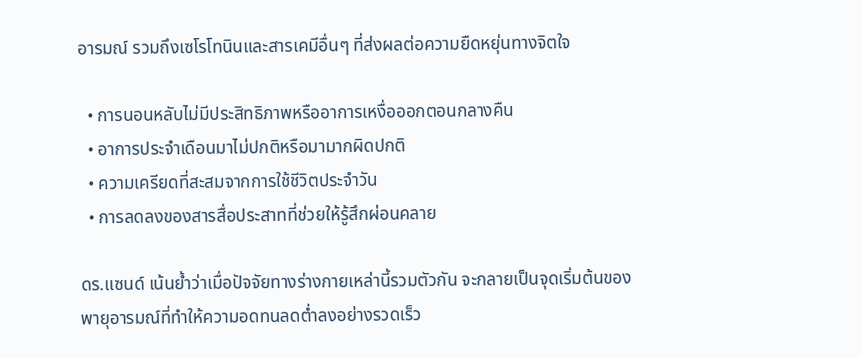อารมณ์ รวมถึงเซโรโทนินและสารเคมีอื่นๆ ที่ส่งผลต่อความยืดหยุ่นทางจิตใจ

  • การนอนหลับไม่มีประสิทธิภาพหรืออาการเหงื่อออกตอนกลางคืน
  • อาการประจำเดือนมาไม่ปกติหรือมามากผิดปกติ
  • ความเครียดที่สะสมจากการใช้ชีวิตประจำวัน
  • การลดลงของสารสื่อประสาทที่ช่วยให้รู้สึกผ่อนคลาย

ดร.แซนด์ เน้นย้ำว่าเมื่อปัจจัยทางร่างกายเหล่านี้รวมตัวกัน จะกลายเป็นจุดเริ่มต้นของพายุอารมณ์ที่ทำให้ความอดทนลดต่ำลงอย่างรวดเร็ว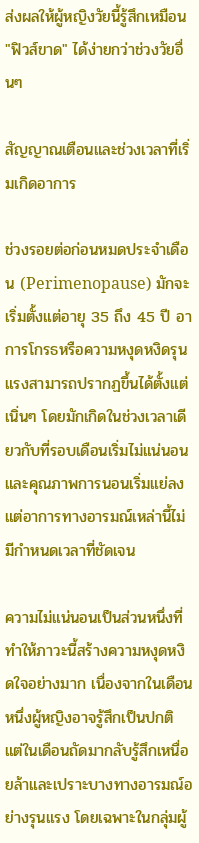ส่งผลให้ผู้หญิงวัยนี้รู้สึกเหมือน "ฟิวส์ขาด" ได้ง่ายกว่าช่วงวัยอื่นๆ

สัญญาณเตือนและช่วงเวลาที่เริ่มเกิดอาการ

ช่วงรอยต่อก่อนหมดประจำเดือน (Perimenopause) มักจะเริ่มตั้งแต่อายุ 35 ถึง 45 ปี อาการโกรธหรือความหงุดหงิดรุนแรงสามารถปรากฏขึ้นได้ตั้งแต่เนิ่นๆ โดยมักเกิดในช่วงเวลาเดียวกับที่รอบเดือนเริ่มไม่แน่นอนและคุณภาพการนอนเริ่มแย่ลง แต่อาการทางอารมณ์เหล่านี้ไม่มีกำหนดเวลาที่ชัดเจน

ความไม่แน่นอนเป็นส่วนหนึ่งที่ทำให้ภาวะนี้สร้างความหงุดหงิดใจอย่างมาก เนื่องจากในเดือนหนึ่งผู้หญิงอาจรู้สึกเป็นปกติ แต่ในเดือนถัดมากลับรู้สึกเหนื่อยล้าและเปราะบางทางอารมณ์อย่างรุนแรง โดยเฉพาะในกลุ่มผู้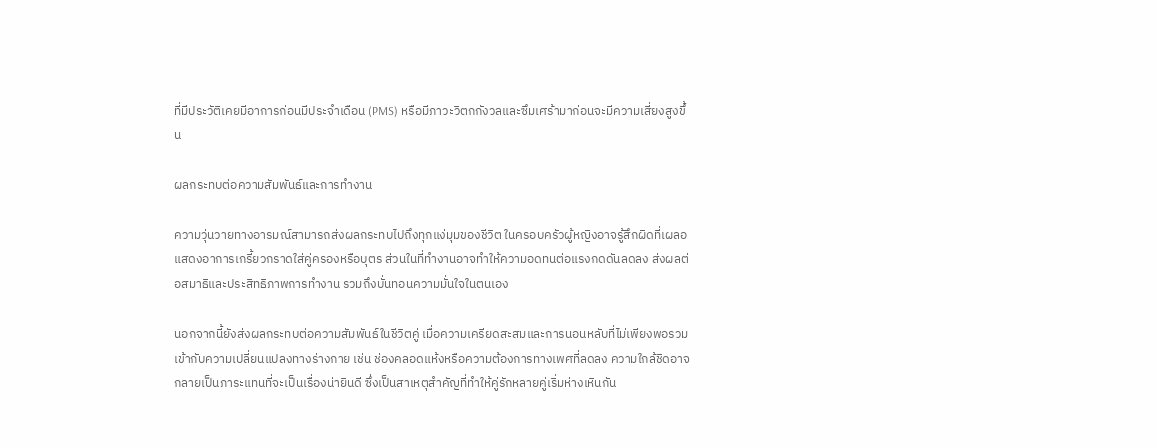ที่มีประวัติเคยมีอาการก่อนมีประจำเดือน (PMS) หรือมีภาวะวิตกกังวลและซึมเศร้ามาก่อนจะมีความเสี่ยงสูงขึ้น

ผลกระทบต่อความสัมพันธ์และการทำงาน

ความวุ่นวายทางอารมณ์สามารถส่งผลกระทบไปถึงทุกแง่มุมของชีวิต ในครอบครัวผู้หญิงอาจรู้สึกผิดที่เผลอแสดงอาการเกรี้ยวกราดใส่คู่ครองหรือบุตร ส่วนในที่ทำงานอาจทำให้ความอดทนต่อแรงกดดันลดลง ส่งผลต่อสมาธิและประสิทธิภาพการทำงาน รวมถึงบั่นทอนความมั่นใจในตนเอง

นอกจากนี้ยังส่งผลกระทบต่อความสัมพันธ์ในชีวิตคู่ เมื่อความเครียดสะสมและการนอนหลับที่ไม่เพียงพอรวมเข้ากับความเปลี่ยนแปลงทางร่างกาย เช่น ช่องคลอดแห้งหรือความต้องการทางเพศที่ลดลง ความใกล้ชิดอาจกลายเป็นภาระแทนที่จะเป็นเรื่องน่ายินดี ซึ่งเป็นสาเหตุสำคัญที่ทำให้คู่รักหลายคู่เริ่มห่างเหินกัน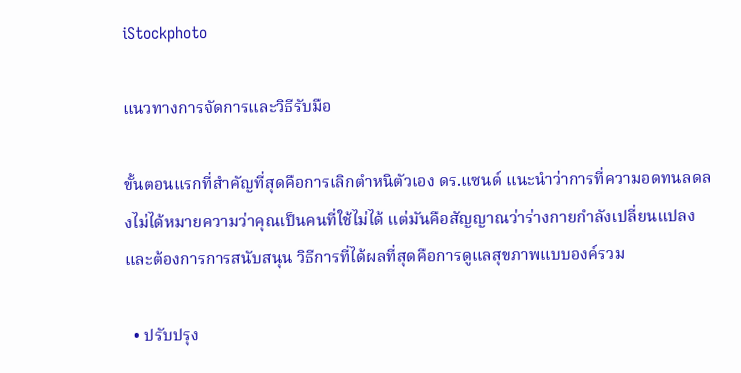iStockphoto

แนวทางการจัดการและวิธีรับมือ

ขั้นตอนแรกที่สำคัญที่สุดคือการเลิกตำหนิตัวเอง ดร.แซนด์ แนะนำว่าการที่ความอดทนลดลงไม่ได้หมายความว่าคุณเป็นคนที่ใช้ไม่ได้ แต่มันคือสัญญาณว่าร่างกายกำลังเปลี่ยนแปลงและต้องการการสนับสนุน วิธีการที่ได้ผลที่สุดคือการดูแลสุขภาพแบบองค์รวม

  • ปรับปรุง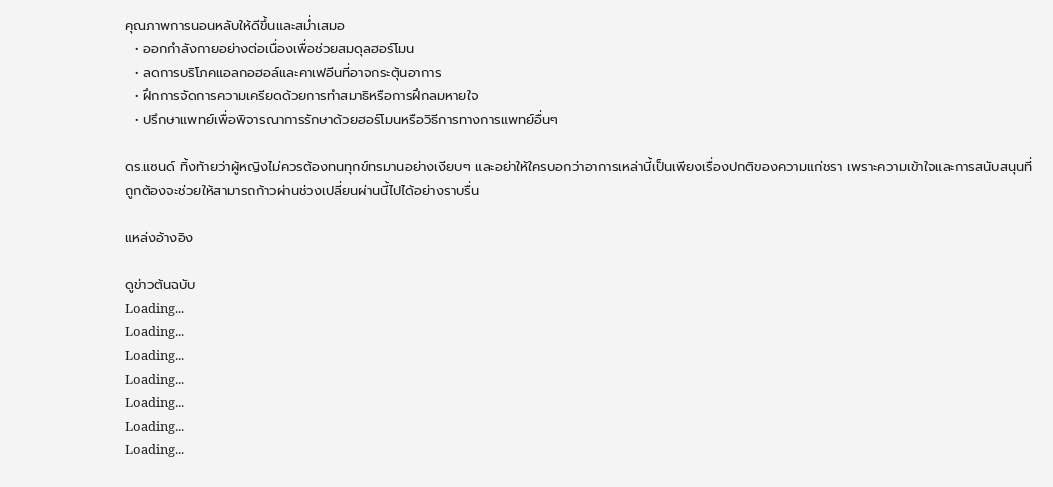คุณภาพการนอนหลับให้ดีขึ้นและสม่ำเสมอ
  • ออกกำลังกายอย่างต่อเนื่องเพื่อช่วยสมดุลฮอร์โมน
  • ลดการบริโภคแอลกอฮอล์และคาเฟอีนที่อาจกระตุ้นอาการ
  • ฝึกการจัดการความเครียดด้วยการทำสมาธิหรือการฝึกลมหายใจ
  • ปรึกษาแพทย์เพื่อพิจารณาการรักษาด้วยฮอร์โมนหรือวิธีการทางการแพทย์อื่นๆ

ดร.แซนด์ ทิ้งท้ายว่าผู้หญิงไม่ควรต้องทนทุกข์ทรมานอย่างเงียบๆ และอย่าให้ใครบอกว่าอาการเหล่านี้เป็นเพียงเรื่องปกติของความแก่ชรา เพราะความเข้าใจและการสนับสนุนที่ถูกต้องจะช่วยให้สามารถก้าวผ่านช่วงเปลี่ยนผ่านนี้ไปได้อย่างราบรื่น

แหล่งอ้างอิง

ดูข่าวต้นฉบับ
Loading...
Loading...
Loading...
Loading...
Loading...
Loading...
Loading...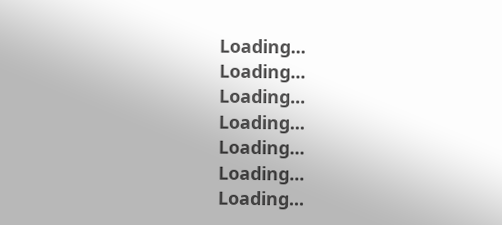Loading...
Loading...
Loading...
Loading...
Loading...
Loading...
Loading...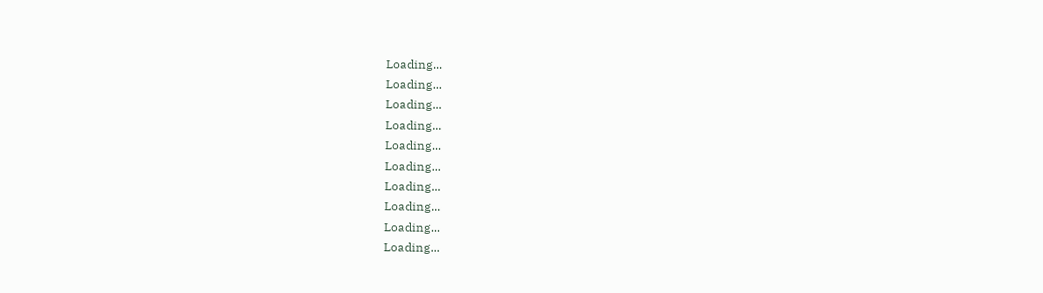Loading...
Loading...
Loading...
Loading...
Loading...
Loading...
Loading...
Loading...
Loading...
Loading...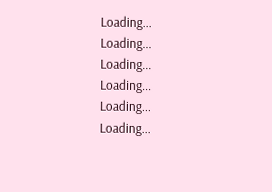Loading...
Loading...
Loading...
Loading...
Loading...
Loading...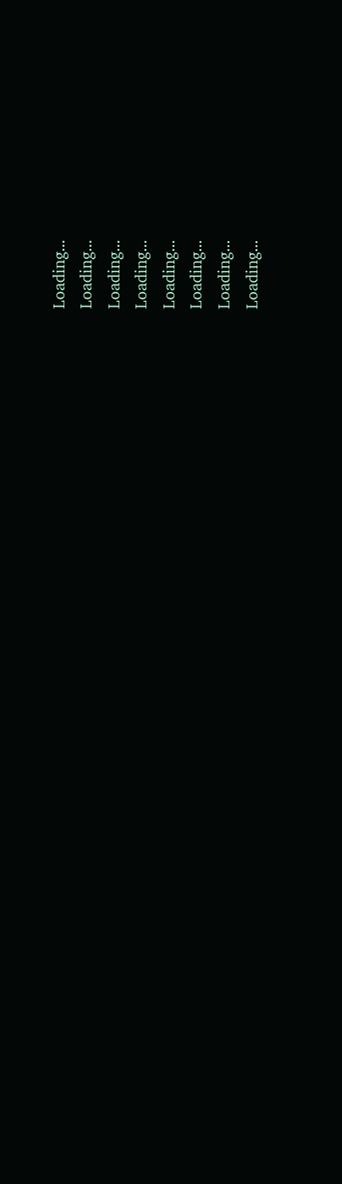Loading...
Loading...
Loading...
Loading...
Loading...
Loading...
Loading...
Loading...